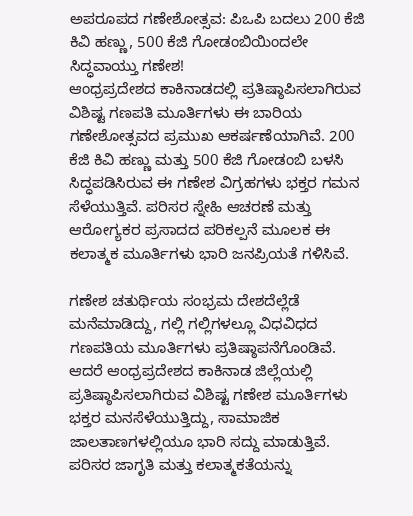ಅಪರೂಪದ ಗಣೇಶೋತ್ಸವ: ಪಿಒಪಿ ಬದಲು 200 ಕೆಜಿ ಕಿವಿ ಹಣ್ಣು, 500 ಕೆಜಿ ಗೋಡಂಬಿಯಿಂದಲೇ ಸಿದ್ಧವಾಯ್ತು ಗಣೇಶ!
ಆಂಧ್ರಪ್ರದೇಶದ ಕಾಕಿನಾಡದಲ್ಲಿ ಪ್ರತಿಷ್ಠಾಪಿಸಲಾಗಿರುವ ವಿಶಿಷ್ಟ ಗಣಪತಿ ಮೂರ್ತಿಗಳು ಈ ಬಾರಿಯ ಗಣೇಶೋತ್ಸವದ ಪ್ರಮುಖ ಆಕರ್ಷಣೆಯಾಗಿವೆ. 200 ಕೆಜಿ ಕಿವಿ ಹಣ್ಣು ಮತ್ತು 500 ಕೆಜಿ ಗೋಡಂಬಿ ಬಳಸಿ ಸಿದ್ಧಪಡಿಸಿರುವ ಈ ಗಣೇಶ ವಿಗ್ರಹಗಳು ಭಕ್ತರ ಗಮನ ಸೆಳೆಯುತ್ತಿವೆ. ಪರಿಸರ ಸ್ನೇಹಿ ಆಚರಣೆ ಮತ್ತು ಆರೋಗ್ಯಕರ ಪ್ರಸಾದದ ಪರಿಕಲ್ಪನೆ ಮೂಲಕ ಈ ಕಲಾತ್ಮಕ ಮೂರ್ತಿಗಳು ಭಾರಿ ಜನಪ್ರಿಯತೆ ಗಳಿಸಿವೆ.

ಗಣೇಶ ಚತುರ್ಥಿಯ ಸಂಭ್ರಮ ದೇಶದೆಲ್ಲೆಡೆ ಮನೆಮಾಡಿದ್ದು, ಗಲ್ಲಿ ಗಲ್ಲಿಗಳಲ್ಲೂ ವಿಧವಿಧದ ಗಣಪತಿಯ ಮೂರ್ತಿಗಳು ಪ್ರತಿಷ್ಠಾಪನೆಗೊಂಡಿವೆ. ಆದರೆ ಆಂಧ್ರಪ್ರದೇಶದ ಕಾಕಿನಾಡ ಜಿಲ್ಲೆಯಲ್ಲಿ ಪ್ರತಿಷ್ಠಾಪಿಸಲಾಗಿರುವ ವಿಶಿಷ್ಟ ಗಣೇಶ ಮೂರ್ತಿಗಳು ಭಕ್ತರ ಮನಸೆಳೆಯುತ್ತಿದ್ದು, ಸಾಮಾಜಿಕ ಜಾಲತಾಣಗಳಲ್ಲಿಯೂ ಭಾರಿ ಸದ್ದು ಮಾಡುತ್ತಿವೆ. ಪರಿಸರ ಜಾಗೃತಿ ಮತ್ತು ಕಲಾತ್ಮಕತೆಯನ್ನು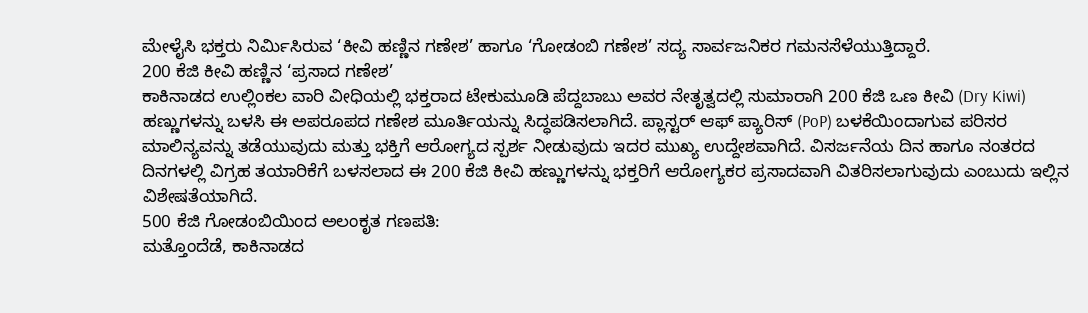ಮೇಳೈಸಿ ಭಕ್ತರು ನಿರ್ಮಿಸಿರುವ ‘ಕೀವಿ ಹಣ್ಣಿನ ಗಣೇಶ’ ಹಾಗೂ ‘ಗೋಡಂಬಿ ಗಣೇಶ’ ಸದ್ಯ ಸಾರ್ವಜನಿಕರ ಗಮನಸೆಳೆಯುತ್ತಿದ್ದಾರೆ.
200 ಕೆಜಿ ಕೀವಿ ಹಣ್ಣಿನ ‘ಪ್ರಸಾದ ಗಣೇಶ’
ಕಾಕಿನಾಡದ ಉಲ್ಲಿಂಕಲ ವಾರಿ ವೀಧಿಯಲ್ಲಿ ಭಕ್ತರಾದ ಟೇಕುಮೂಡಿ ಪೆದ್ದಬಾಬು ಅವರ ನೇತೃತ್ವದಲ್ಲಿ ಸುಮಾರಾಗಿ 200 ಕೆಜಿ ಒಣ ಕೀವಿ (Dry Kiwi) ಹಣ್ಣುಗಳನ್ನು ಬಳಸಿ ಈ ಅಪರೂಪದ ಗಣೇಶ ಮೂರ್ತಿಯನ್ನು ಸಿದ್ಧಪಡಿಸಲಾಗಿದೆ. ಪ್ಲಾಸ್ಟರ್ ಆಫ್ ಪ್ಯಾರಿಸ್ (PoP) ಬಳಕೆಯಿಂದಾಗುವ ಪರಿಸರ ಮಾಲಿನ್ಯವನ್ನು ತಡೆಯುವುದು ಮತ್ತು ಭಕ್ತಿಗೆ ಆರೋಗ್ಯದ ಸ್ಪರ್ಶ ನೀಡುವುದು ಇದರ ಮುಖ್ಯ ಉದ್ದೇಶವಾಗಿದೆ. ವಿಸರ್ಜನೆಯ ದಿನ ಹಾಗೂ ನಂತರದ ದಿನಗಳಲ್ಲಿ ವಿಗ್ರಹ ತಯಾರಿಕೆಗೆ ಬಳಸಲಾದ ಈ 200 ಕೆಜಿ ಕೀವಿ ಹಣ್ಣುಗಳನ್ನು ಭಕ್ತರಿಗೆ ಆರೋಗ್ಯಕರ ಪ್ರಸಾದವಾಗಿ ವಿತರಿಸಲಾಗುವುದು ಎಂಬುದು ಇಲ್ಲಿನ ವಿಶೇಷತೆಯಾಗಿದೆ.
500 ಕೆಜಿ ಗೋಡಂಬಿಯಿಂದ ಅಲಂಕೃತ ಗಣಪತಿ:
ಮತ್ತೊಂದೆಡೆ, ಕಾಕಿನಾಡದ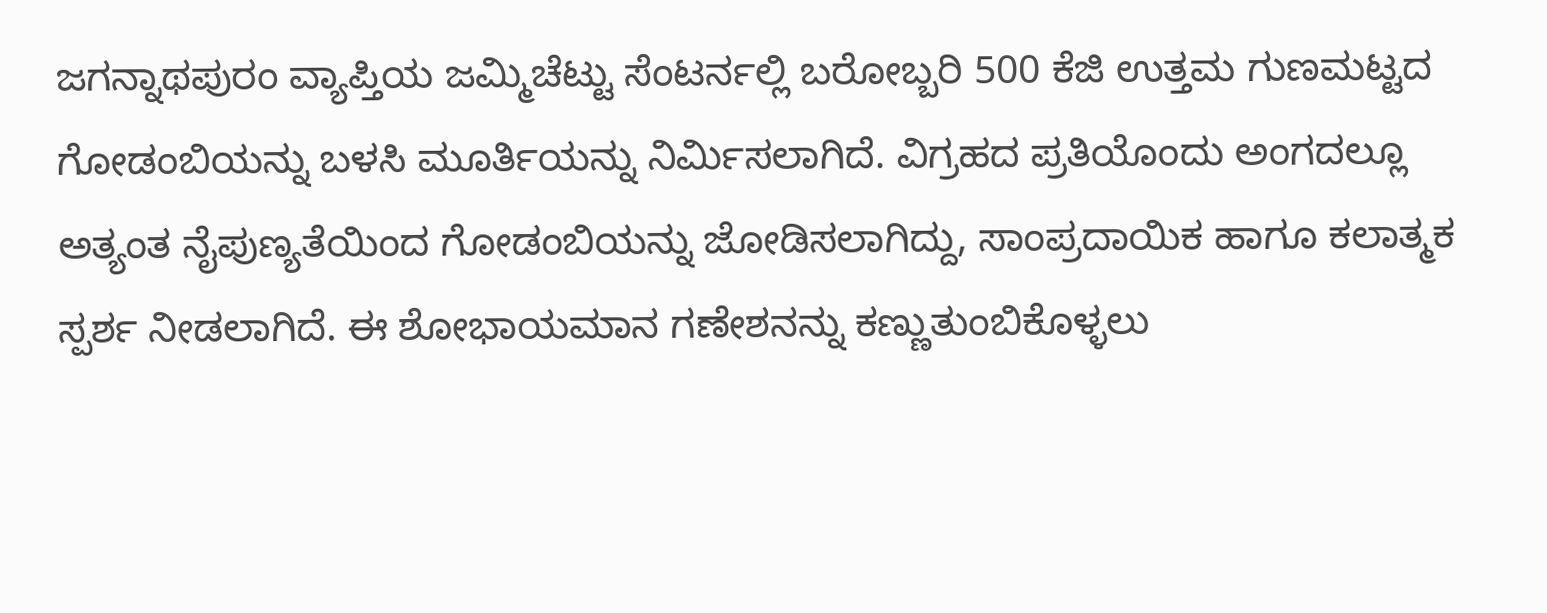ಜಗನ್ನಾಥಪುರಂ ವ್ಯಾಪ್ತಿಯ ಜಮ್ಮಿಚೆಟ್ಟು ಸೆಂಟರ್ನಲ್ಲಿ ಬರೋಬ್ಬರಿ 500 ಕೆಜಿ ಉತ್ತಮ ಗುಣಮಟ್ಟದ ಗೋಡಂಬಿಯನ್ನು ಬಳಸಿ ಮೂರ್ತಿಯನ್ನು ನಿರ್ಮಿಸಲಾಗಿದೆ. ವಿಗ್ರಹದ ಪ್ರತಿಯೊಂದು ಅಂಗದಲ್ಲೂ ಅತ್ಯಂತ ನೈಪುಣ್ಯತೆಯಿಂದ ಗೋಡಂಬಿಯನ್ನು ಜೋಡಿಸಲಾಗಿದ್ದು, ಸಾಂಪ್ರದಾಯಿಕ ಹಾಗೂ ಕಲಾತ್ಮಕ ಸ್ಪರ್ಶ ನೀಡಲಾಗಿದೆ. ಈ ಶೋಭಾಯಮಾನ ಗಣೇಶನನ್ನು ಕಣ್ಣುತುಂಬಿಕೊಳ್ಳಲು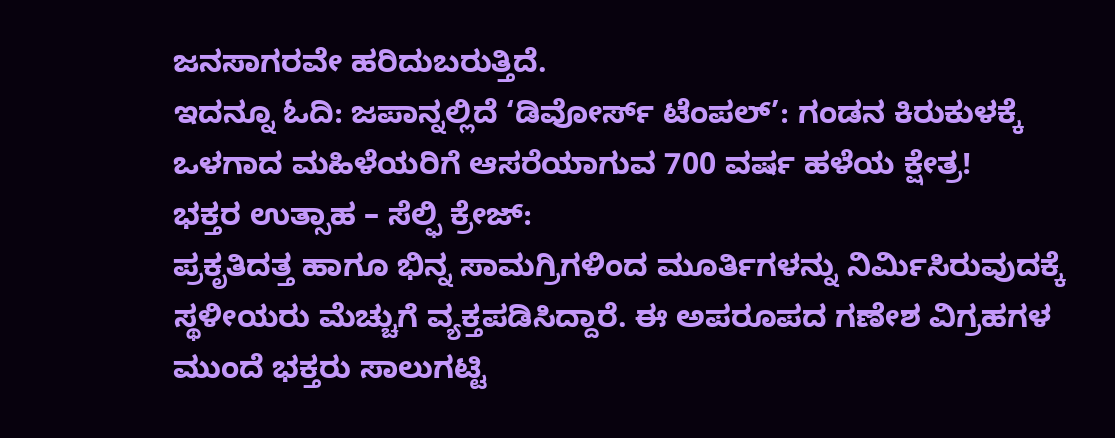ಜನಸಾಗರವೇ ಹರಿದುಬರುತ್ತಿದೆ.
ಇದನ್ನೂ ಓದಿ: ಜಪಾನ್ನಲ್ಲಿದೆ ‘ಡಿವೋರ್ಸ್ ಟೆಂಪಲ್’: ಗಂಡನ ಕಿರುಕುಳಕ್ಕೆ ಒಳಗಾದ ಮಹಿಳೆಯರಿಗೆ ಆಸರೆಯಾಗುವ 700 ವರ್ಷ ಹಳೆಯ ಕ್ಷೇತ್ರ!
ಭಕ್ತರ ಉತ್ಸಾಹ – ಸೆಲ್ಫಿ ಕ್ರೇಜ್:
ಪ್ರಕೃತಿದತ್ತ ಹಾಗೂ ಭಿನ್ನ ಸಾಮಗ್ರಿಗಳಿಂದ ಮೂರ್ತಿಗಳನ್ನು ನಿರ್ಮಿಸಿರುವುದಕ್ಕೆ ಸ್ಥಳೀಯರು ಮೆಚ್ಚುಗೆ ವ್ಯಕ್ತಪಡಿಸಿದ್ದಾರೆ. ಈ ಅಪರೂಪದ ಗಣೇಶ ವಿಗ್ರಹಗಳ ಮುಂದೆ ಭಕ್ತರು ಸಾಲುಗಟ್ಟಿ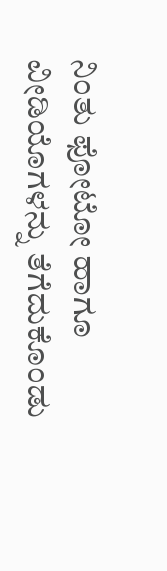ನಿಂತು ಫೋಟೋ ಹಾಗೂ ವೀಡಿಯೊಗಳನ್ನು ತೆಗೆದುಕೊಂಡು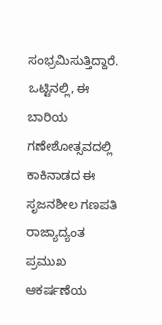ಸಂಭ್ರಮಿಸುತ್ತಿದ್ದಾರೆ. ಒಟ್ಟಿನಲ್ಲಿ, ಈ ಬಾರಿಯ ಗಣೇಶೋತ್ಸವದಲ್ಲಿ ಕಾಕಿನಾಡದ ಈ ಸೃಜನಶೀಲ ಗಣಪತಿ ರಾಜ್ಯಾದ್ಯಂತ ಪ್ರಮುಖ ಆಕರ್ಷಣೆಯ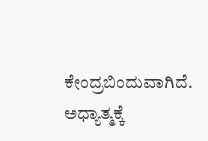ಕೇಂದ್ರಬಿಂದುವಾಗಿದೆ.
ಅಧ್ಯಾತ್ಮಕ್ಕೆ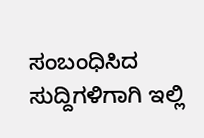ಸಂಬಂಧಿಸಿದ ಸುದ್ದಿಗಳಿಗಾಗಿ ಇಲ್ಲಿ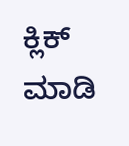ಕ್ಲಿಕ್ ಮಾಡಿ